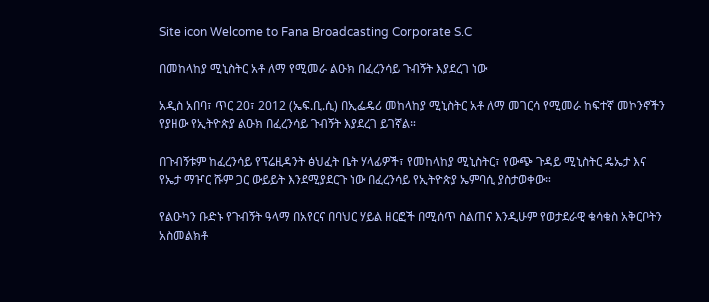Site icon Welcome to Fana Broadcasting Corporate S.C

በመከላከያ ሚኒስትር አቶ ለማ የሚመራ ልዑክ በፈረንሳይ ጉብኝት እያደረገ ነው

አዲስ አበባ፣ ጥር 20፣ 2012 (ኤፍ.ቢ.ሲ) በኢፌዴሪ መከላከያ ሚኒስትር አቶ ለማ መገርሳ የሚመራ ከፍተኛ መኮንኖችን የያዘው የኢትዮጵያ ልዑክ በፈረንሳይ ጉብኝት እያደረገ ይገኛል።

በጉብኝቱም ከፈረንሳይ የፕሬዚዳንት ፅህፈት ቤት ሃላፊዎች፣ የመከላከያ ሚኒስትር፣ የውጭ ጉዳይ ሚኒስትር ዴኤታ እና የኤታ ማዦር ሹም ጋር ውይይት እንደሚያደርጉ ነው በፈረንሳይ የኢትዮጵያ ኤምባሲ ያስታወቀው።

የልዑካን ቡድኑ የጉብኝት ዓላማ በአየርና በባህር ሃይል ዘርፎች በሚሰጥ ስልጠና እንዲሁም የወታደራዊ ቁሳቁስ አቅርቦትን አስመልክቶ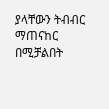ያላቸውን ትብብር ማጠናከር በሚቻልበት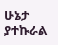ሁኔታ ያተኩራል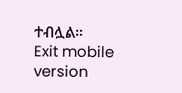ተብሏል።
Exit mobile version